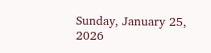Sunday, January 25, 2026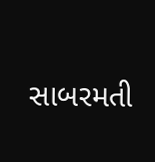સાબરમતી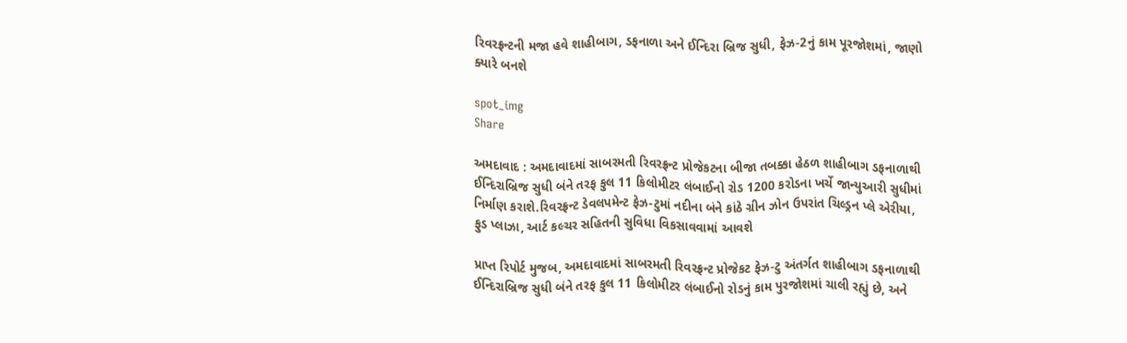રિવરફ્રન્ટની મજા હવે શાહીબાગ, ડફનાળા અને ઈન્દિરા બ્રિજ સુધી, ફેઝ-2નું કામ પૂરજોશમાં, જાણો ક્યારે બનશે

spot_img
Share

અમદાવાદ : અમદાવાદમાં સાબરમતી રિવરફ્રન્ટ પ્રોજેકટના બીજા તબક્કા હેઠળ શાહીબાગ ડફનાળાથી ઈન્દિરાબ્રિજ સુધી બંને તરફ કુલ 11 કિલોમીટર લંબાઈનો રોડ 1200 કરોડના ખર્ચે જાન્યુઆરી સુધીમાં નિર્માણ કરાશે.રિવરફ્રન્ટ ડેવલપમેન્ટ ફેઝ-ટુમાં નદીના બંને કાંઠે ગ્રીન ઝોન ઉપરાંત ચિલ્ડ્રન પ્લે એરીયા, ફુડ પ્લાઝા, આર્ટ કલ્ચર સહિતની સુવિધા વિકસાવવામાં આવશે

પ્રાપ્ત રિપોર્ટ મુજબ, અમદાવાદમાં સાબરમતી રિવરફ્રન્ટ પ્રોજેકટ ફેઝ-ટુ અંતર્ગત શાહીબાગ ડફનાળાથી ઈન્દિરાબ્રિજ સુધી બંને તરફ કુલ 11 કિલોમીટર લંબાઈનો રોડનું કામ પુરજોશમાં ચાલી રહ્યું છે, અને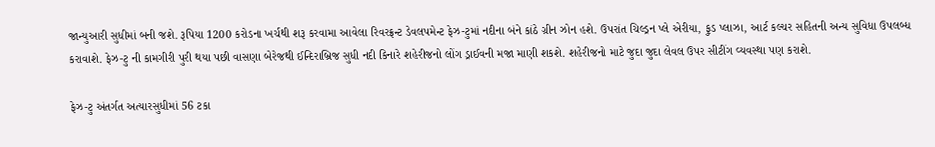જાન્યુઆરી સુધીમાં બની જશે. રૂપિયા 1200 કરોડના ખર્ચથી શરૂ કરવામા આવેલા રિવરફ્રન્ટ ડેવલપમેન્ટ ફેઝ-ટુમાં નદીના બંને કાંઠે ગ્રીન ઝોન હશે. ઉપરાંત ચિલ્ડ્રન પ્લે એરીયા, ફુડ પ્લાઝા, આર્ટ કલ્ચર સહિતની અન્ય સુવિધા ઉપલબ્ધ કરાવાશે. ફેઝ-ટુ ની કામગીરી પુરી થયા પછી વાસણા બેરેજથી ઈન્દિરાબ્રિજ સુધી નદી કિનારે શહેરીજનો લોંગ ડ્રાઈવની મજા માણી શકશે. શહેરીજનો માટે જુદા જુદા લેવલ ઉપર સીટીંગ વ્યવસ્થા પણ કરાશે.

ફેઝ-ટુ અંતર્ગત અત્યારસુધીમાં 56 ટકા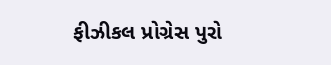ફીઝીકલ પ્રોગ્રેસ પુરો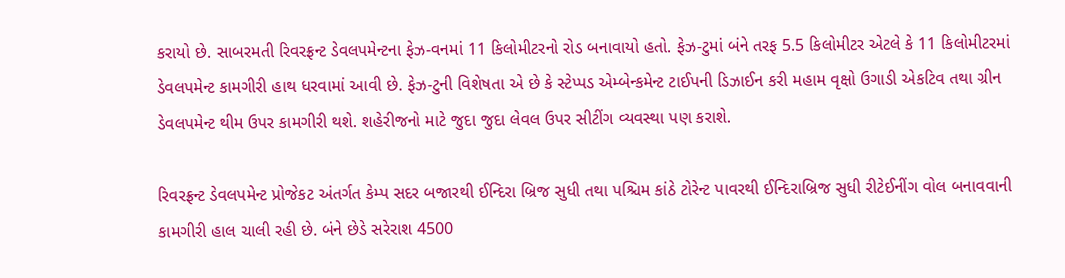કરાયો છે. સાબરમતી રિવરફ્રન્ટ ડેવલપમેન્ટના ફેઝ-વનમાં 11 કિલોમીટરનો રોડ બનાવાયો હતો. ફેઝ-ટુમાં બંને તરફ 5.5 કિલોમીટર એટલે કે 11 કિલોમીટરમાં ડેવલપમેન્ટ કામગીરી હાથ ધરવામાં આવી છે. ફેઝ-ટુની વિશેષતા એ છે કે સ્ટેપ્પડ એમ્બેન્કમેન્ટ ટાઈપની ડિઝાઈન કરી મહામ વૃક્ષો ઉગાડી એકટિવ તથા ગ્રીન ડેવલપમેન્ટ થીમ ઉપર કામગીરી થશે. શહેરીજનો માટે જુદા જુદા લેવલ ઉપર સીટીંગ વ્યવસ્થા પણ કરાશે.

રિવરફ્રન્ટ ડેવલપમેન્ટ પ્રોજેકટ અંતર્ગત કેમ્પ સદર બજારથી ઈન્દિરા બ્રિજ સુધી તથા પશ્ચિમ કાંઠે ટોરેન્ટ પાવરથી ઈન્દિરાબ્રિજ સુધી રીટેઈનીંગ વોલ બનાવવાની કામગીરી હાલ ચાલી રહી છે. બંને છેડે સરેરાશ 4500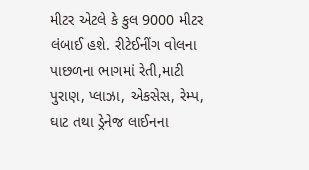મીટર એટલે કે કુલ 9000 મીટર લંબાઈ હશે. રીટેઈનીંગ વોલના પાછળના ભાગમાં રેતી,માટી પુરાણ, પ્લાઝા, એકસેસ, રેમ્પ, ઘાટ તથા ડ્રેનેજ લાઈનના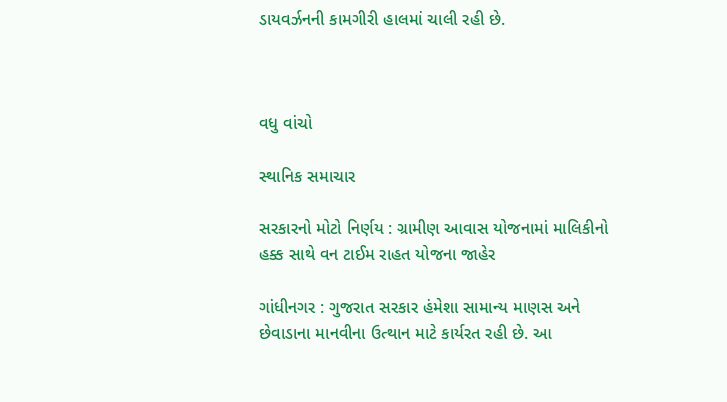ડાયવર્ઝનની કામગીરી હાલમાં ચાલી રહી છે.



વધુ વાંચો

સ્થાનિક સમાચાર

સરકારનો મોટો નિર્ણય : ગ્રામીણ આવાસ યોજનામાં માલિકીનો હક્ક સાથે વન ટાઈમ રાહત યોજના જાહેર

ગાંધીનગર : ગુજરાત સરકાર હંમેશા સામાન્ય માણસ અને છેવાડાના માનવીના ઉત્થાન માટે કાર્યરત રહી છે. આ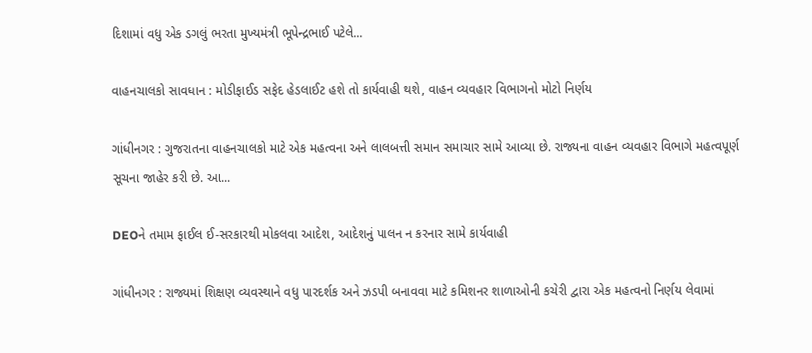દિશામાં વધુ એક ડગલું ભરતા મુખ્યમંત્રી ભૂપેન્દ્રભાઈ પટેલે...

વાહનચાલકો સાવધાન : મોડીફાઈડ સફેદ હેડલાઈટ હશે તો કાર્યવાહી થશે, વાહન વ્યવહાર વિભાગનો મોટો નિર્ણય

ગાંધીનગર : ગુજરાતના વાહનચાલકો માટે એક મહત્વના અને લાલબત્તી સમાન સમાચાર સામે આવ્યા છે. રાજ્યના વાહન વ્યવહાર વિભાગે મહત્વપૂર્ણ સૂચના જાહેર કરી છે. આ...

DEOને તમામ ફાઈલ ઈ-સરકારથી મોકલવા આદેશ, આદેશનું પાલન ન કરનાર સામે કાર્યવાહી

ગાંધીનગર : રાજ્યમાં શિક્ષણ વ્યવસ્થાને વધુ પારદર્શક અને ઝડપી બનાવવા માટે કમિશનર શાળાઓની કચેરી દ્વારા એક મહત્વનો નિર્ણય લેવામાં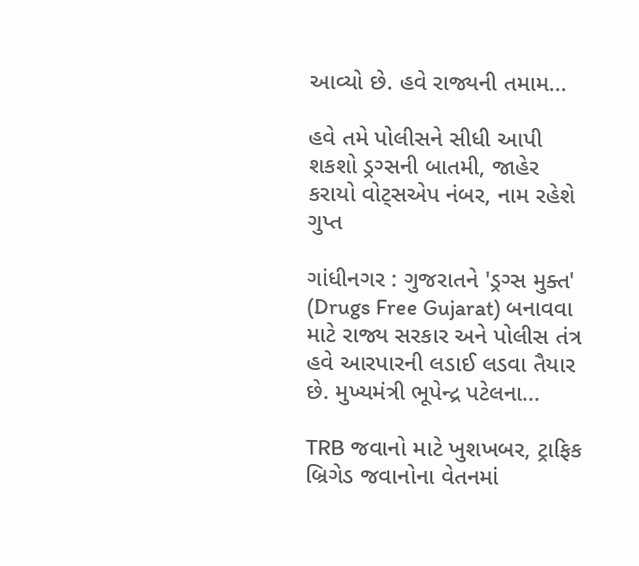આવ્યો છે. હવે રાજ્યની તમામ...

હવે તમે પોલીસને સીધી આપી શકશો ડ્રગ્સની બાતમી, જાહેર કરાયો વોટ્સએપ નંબર, નામ રહેશે ગુપ્ત

ગાંધીનગર : ગુજરાતને 'ડ્રગ્સ મુક્ત' (Drugs Free Gujarat) બનાવવા માટે રાજ્ય સરકાર અને પોલીસ તંત્ર હવે આરપારની લડાઈ લડવા તૈયાર છે. મુખ્યમંત્રી ભૂપેન્દ્ર પટેલના...

TRB જવાનો માટે ખુશખબર, ટ્રાફિક બ્રિગેડ જવાનોના વેતનમાં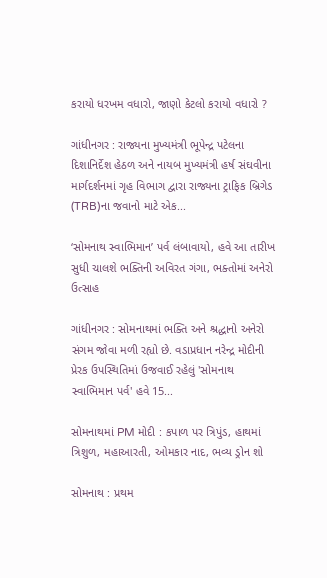કરાયો ધરખમ વધારો, જાણો કેટલો કરાયો વધારો ?

ગાંધીનગર : રાજ્યના મુખ્યમંત્રી ભૂપેન્દ્ર પટેલના દિશાનિર્દેશ હેઠળ અને નાયબ મુખ્યમંત્રી હર્ષ સંઘવીના માર્ગદર્શનમાં ગૃહ વિભાગ દ્વારા રાજ્યના ટ્રાફિક બ્રિગેડ (TRB)ના જવાનો માટે એક...

‘સોમનાથ સ્વાભિમાન’ પર્વ લંબાવાયો, હવે આ તારીખ સુધી ચાલશે ભક્તિની અવિરત ગંગા, ભક્તોમાં અનેરો ઉત્સાહ

ગાંધીનગર : સોમનાથમાં ભક્તિ અને શ્રદ્ધાનો અનેરો સંગમ જોવા મળી રહ્યો છે. વડાપ્રધાન નરેન્દ્ર મોદીની પ્રેરક ઉપસ્થિતિમાં ઉજવાઈ રહેલું 'સોમનાથ સ્વાભિમાન પર્વ' હવે 15...

સોમનાથમાં PM મોદી : કપાળ પર ત્રિપુંડ, હાથમાં ત્રિશુળ, મહાઆરતી, ઓમકાર નાદ, ભવ્ય ડ્રોન શો

સોમનાથ : પ્રથમ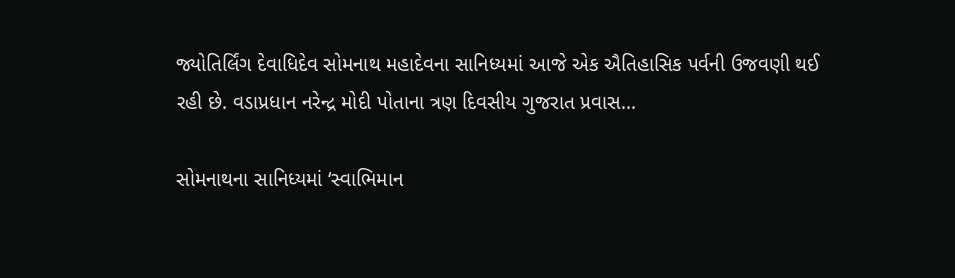જ્યોતિર્લિંગ દેવાધિદેવ સોમનાથ મહાદેવના સાનિધ્યમાં આજે એક ઐતિહાસિક પર્વની ઉજવણી થઈ રહી છે. વડાપ્રધાન નરેન્દ્ર મોદી પોતાના ત્રણ દિવસીય ગુજરાત પ્રવાસ...

સોમનાથના સાનિધ્યમાં ‘સ્વાભિમાન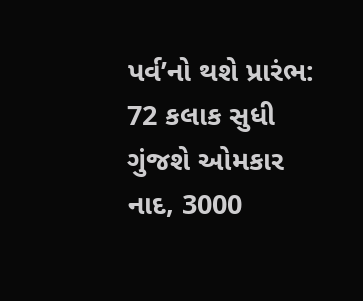પર્વ’નો થશે પ્રારંભ: 72 કલાક સુધી ગુંજશે ઓમકાર નાદ, 3000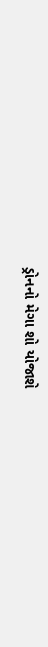ડ્રોનનો મેગા શો યોજાશે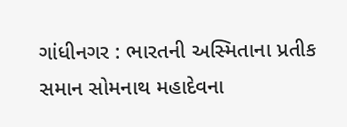ગાંધીનગર : ભારતની અસ્મિતાના પ્રતીક સમાન સોમનાથ મહાદેવના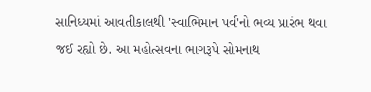સાનિધ્યમાં આવતીકાલથી 'સ્વાભિમાન પર્વ'નો ભવ્ય પ્રારંભ થવા જઈ રહ્યો છે. આ મહોત્સવના ભાગરૂપે સોમનાથ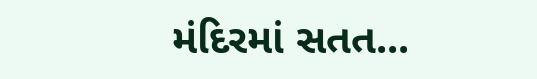મંદિરમાં સતત...